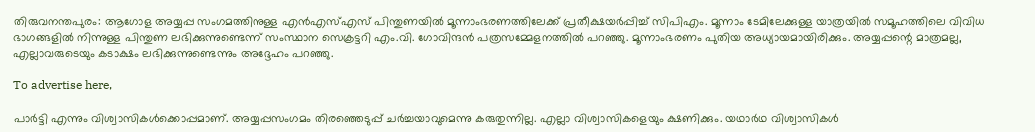തിരുവനന്തപുരം: ആഗോള അയ്യപ്പ സംഗമത്തിനുള്ള എൻഎസ്എസ് പിന്തുണയിൽ മൂന്നാംഭരണത്തിലേക്ക് പ്രതീക്ഷയർപ്പിച്ച് സിപിഎം. മൂന്നാം ടേമിലേക്കുള്ള യാത്രയിൽ സമൂഹത്തിലെ വിവിധ ഭാഗങ്ങളിൽ നിന്നുള്ള പിന്തുണ ലഭിക്കുന്നുണ്ടെന്ന് സംസ്ഥാന സെക്രട്ടറി എം.വി. ഗോവിന്ദൻ പത്രസമ്മേളനത്തിൽ പറഞ്ഞു. മൂന്നാംഭരണം പുതിയ അധ്യായമായിരിക്കും. അയ്യപ്പന്റെ മാത്രമല്ല, എല്ലാവരുടെയും കടാക്ഷം ലഭിക്കുന്നുണ്ടെന്നും അദ്ദേഹം പറഞ്ഞു.

To advertise here,

പാർട്ടി എന്നും വിശ്വാസികൾക്കൊപ്പമാണ്. അയ്യപ്പസംഗമം തിരഞ്ഞെടുപ്പ് ചർച്ചയാവുമെന്നു കരുതുന്നില്ല. എല്ലാ വിശ്വാസികളെയും ക്ഷണിക്കും. യഥാർഥ വിശ്വാസികൾ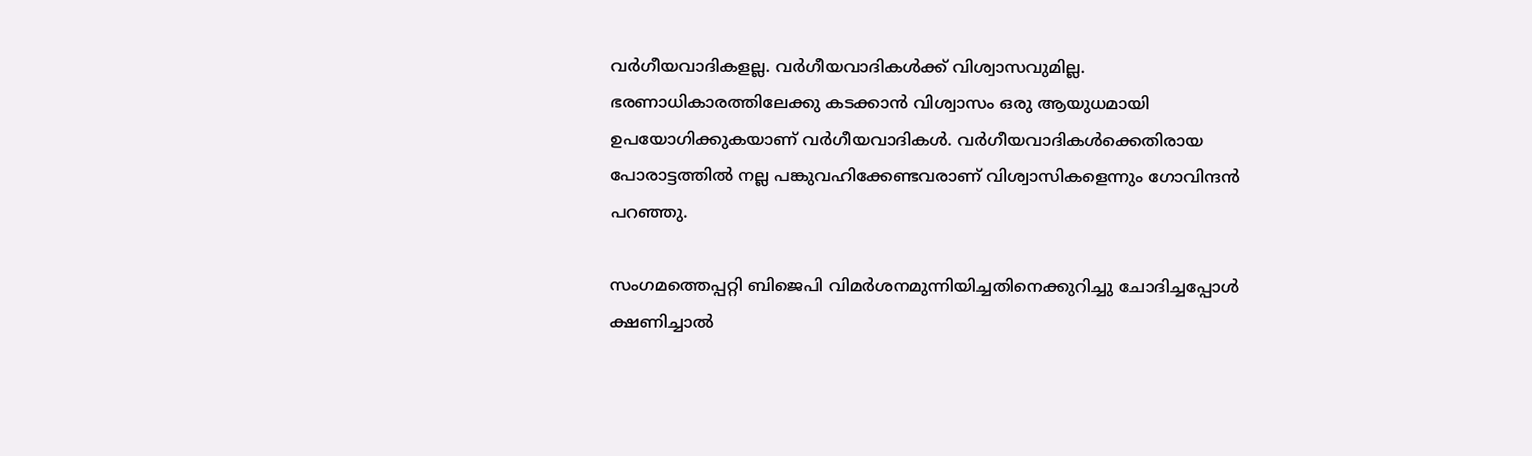വർഗീയവാദികളല്ല. വർഗീയവാദികൾക്ക് വിശ്വാസവുമില്ല. ഭരണാധികാരത്തിലേക്കു കടക്കാൻ വിശ്വാസം ഒരു ആയുധമായി ഉപയോഗിക്കുകയാണ് വർഗീയവാദികൾ. വർഗീയവാദികൾക്കെതിരായ പോരാട്ടത്തിൽ നല്ല പങ്കുവഹിക്കേണ്ടവരാണ് വിശ്വാസികളെന്നും ഗോവിന്ദൻ പറഞ്ഞു.

സംഗമത്തെപ്പറ്റി ബിജെപി വിമർശനമുന്നിയിച്ചതിനെക്കുറിച്ചു ചോദിച്ചപ്പോൾ ക്ഷണിച്ചാൽ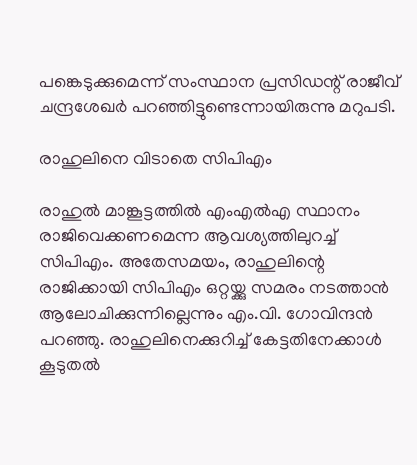പങ്കെടുക്കുമെന്ന് സംസ്ഥാന പ്രസിഡന്റ് രാജീവ് ചന്ദ്രശേഖർ പറഞ്ഞിട്ടുണ്ടെന്നായിരുന്നു മറുപടി.

രാഹുലിനെ വിടാതെ സിപിഎം

രാഹുൽ മാങ്കൂട്ടത്തിൽ എംഎൽഎ സ്ഥാനം രാജിവെക്കണമെന്ന ആവശ്യത്തിലുറച്ച് സിപിഎം. അതേസമയം, രാഹുലിന്റെ രാജിക്കായി സിപിഎം ഒറ്റയ്ക്കു സമരം നടത്താൻ ആലോചിക്കുന്നില്ലെന്നും എം.വി. ഗോവിന്ദൻ പറഞ്ഞു. രാഹുലിനെക്കുറിച്ച് കേട്ടതിനേക്കാൾ കൂടുതൽ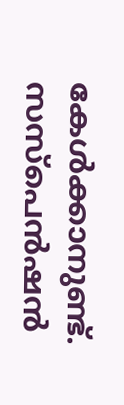കേൾക്കാനുണ്ട്. സസ്പെൻഷൻ‍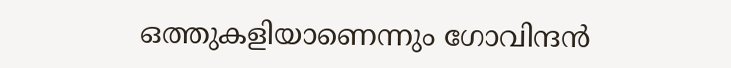ഒത്തുകളിയാണെന്നും ഗോവിന്ദൻ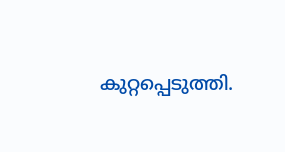കുറ്റപ്പെടുത്തി.